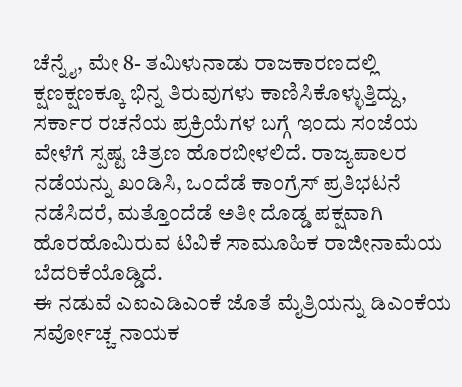ಚೆನ್ನೈ, ಮೇ 8- ತಮಿಳುನಾಡು ರಾಜಕಾರಣದಲ್ಲಿ ಕ್ಷಣಕ್ಷಣಕ್ಕೂ ಭಿನ್ನ ತಿರುವುಗಳು ಕಾಣಿಸಿಕೊಳ್ಳುತ್ತಿದ್ದು, ಸರ್ಕಾರ ರಚನೆಯ ಪ್ರಕ್ರಿಯೆಗಳ ಬಗ್ಗೆ ಇಂದು ಸಂಜೆಯ ವೇಳೆಗೆ ಸ್ಪಷ್ಟ ಚಿತ್ರಣ ಹೊರಬೀಳಲಿದೆ. ರಾಜ್ಯಪಾಲರ ನಡೆಯನ್ನು ಖಂಡಿಸಿ, ಒಂದೆಡೆ ಕಾಂಗ್ರೆಸ್ ಪ್ರತಿಭಟನೆ ನಡೆಸಿದರೆ, ಮತ್ತೊಂದೆಡೆ ಅತೀ ದೊಡ್ಡ ಪಕ್ಷವಾಗಿ ಹೊರಹೊಮಿರುವ ಟಿವಿಕೆ ಸಾಮೂಹಿಕ ರಾಜೀನಾಮೆಯ ಬೆದರಿಕೆಯೊಡ್ಡಿದೆ.
ಈ ನಡುವೆ ಎಐಎಡಿಎಂಕೆ ಜೊತೆ ಮೈತ್ರಿಯನ್ನು ಡಿಎಂಕೆಯ ಸರ್ವೋಚ್ಚ ನಾಯಕ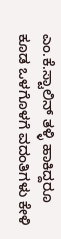ಎಂ.ಕೆ.ಸ್ಟಾಲಿನ್ ತಳ್ಳಿ ಹಾಕಿದ್ದರೂ ಕೂಡ ಒಳಗೊಳಗೆ ವದಂತಿಗಳು ಕೇಳಿ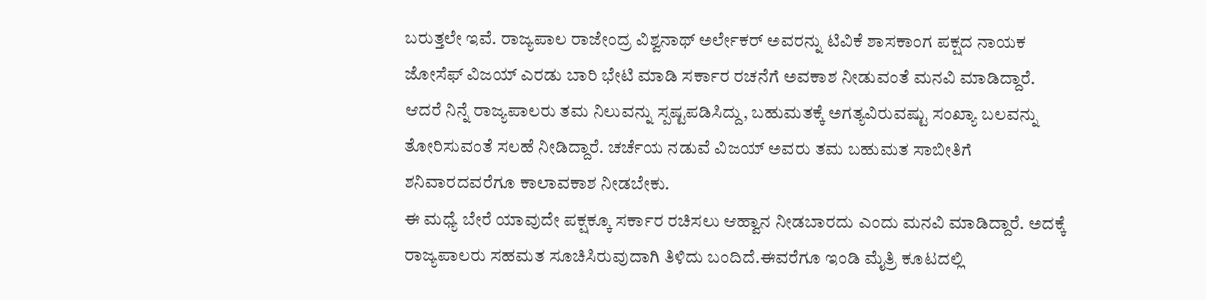ಬರುತ್ತಲೇ ಇವೆ. ರಾಜ್ಯಪಾಲ ರಾಜೇಂದ್ರ ವಿಶ್ವನಾಥ್ ಅರ್ಲೇಕರ್ ಅವರನ್ನು ಟಿವಿಕೆ ಶಾಸಕಾಂಗ ಪಕ್ಷದ ನಾಯಕ ಜೋಸೆಫ್ ವಿಜಯ್ ಎರಡು ಬಾರಿ ಭೇಟಿ ಮಾಡಿ ಸರ್ಕಾರ ರಚನೆಗೆ ಅವಕಾಶ ನೀಡುವಂತೆ ಮನವಿ ಮಾಡಿದ್ದಾರೆ. ಆದರೆ ನಿನ್ನೆ ರಾಜ್ಯಪಾಲರು ತಮ ನಿಲುವನ್ನು ಸ್ಪಷ್ಟಪಡಿಸಿದ್ದು, ಬಹುಮತಕ್ಕೆ ಅಗತ್ಯವಿರುವಷ್ಟು ಸಂಖ್ಯಾ ಬಲವನ್ನು ತೋರಿಸುವಂತೆ ಸಲಹೆ ನೀಡಿದ್ದಾರೆ. ಚರ್ಚೆಯ ನಡುವೆ ವಿಜಯ್ ಅವರು ತಮ ಬಹುಮತ ಸಾಬೀತಿಗೆ ಶನಿವಾರದವರೆಗೂ ಕಾಲಾವಕಾಶ ನೀಡಬೇಕು.
ಈ ಮಧ್ಯೆ ಬೇರೆ ಯಾವುದೇ ಪಕ್ಷಕ್ಕೂ ಸರ್ಕಾರ ರಚಿಸಲು ಆಹ್ವಾನ ನೀಡಬಾರದು ಎಂದು ಮನವಿ ಮಾಡಿದ್ದಾರೆ. ಅದಕ್ಕೆ ರಾಜ್ಯಪಾಲರು ಸಹಮತ ಸೂಚಿಸಿರುವುದಾಗಿ ತಿಳಿದು ಬಂದಿದೆ.ಈವರೆಗೂ ಇಂಡಿ ಮೈತ್ರಿ ಕೂಟದಲ್ಲಿ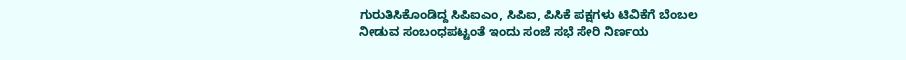ಗುರುತಿಸಿಕೊಂಡಿದ್ದ ಸಿಪಿಐಎಂ, ಸಿಪಿಐ, ಪಿಸಿಕೆ ಪಕ್ಷಗಳು ಟಿವಿಕೆಗೆ ಬೆಂಬಲ ನೀಡುವ ಸಂಬಂಧಪಟ್ಟಂತೆ ಇಂದು ಸಂಜೆ ಸಭೆ ಸೇರಿ ನಿರ್ಣಯ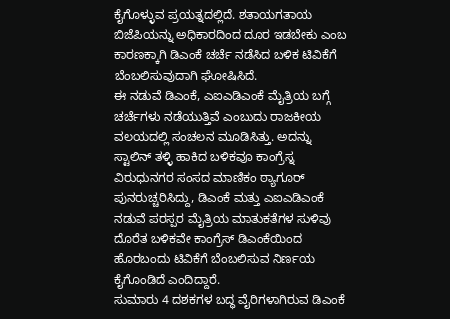ಕೈಗೊಳ್ಳುವ ಪ್ರಯತ್ನದಲ್ಲಿದೆ. ಶತಾಯಗತಾಯ ಬಿಜೆಪಿಯನ್ನು ಅಧಿಕಾರದಿಂದ ದೂರ ಇಡಬೇಕು ಎಂಬ ಕಾರಣಕ್ಕಾಗಿ ಡಿಎಂಕೆ ಚರ್ಚೆ ನಡೆಸಿದ ಬಳಿಕ ಟಿವಿಕೆಗೆ ಬೆಂಬಲಿಸುವುದಾಗಿ ಘೋಷಿಸಿದೆ.
ಈ ನಡುವೆ ಡಿಎಂಕೆ, ಎಐಎಡಿಎಂಕೆ ಮೈತ್ರಿಯ ಬಗ್ಗೆ ಚರ್ಚೆಗಳು ನಡೆಯುತ್ತಿವೆ ಎಂಬುದು ರಾಜಕೀಯ ವಲಯದಲ್ಲಿ ಸಂಚಲನ ಮೂಡಿಸಿತ್ತು. ಅದನ್ನು ಸ್ಟಾಲಿನ್ ತಳ್ಳಿ ಹಾಕಿದ ಬಳಿಕವೂ ಕಾಂಗ್ರೆಸ್ನ ವಿರುಧುನಗರ ಸಂಸದ ಮಾಣಿಕಂ ಠ್ಯಾಗೂರ್ ಪುನರುಚ್ಚರಿಸಿದ್ದು, ಡಿಎಂಕೆ ಮತ್ತು ಎಐಎಡಿಎಂಕೆ ನಡುವೆ ಪರಸ್ಪರ ಮೈತ್ರಿಯ ಮಾತುಕತೆಗಳ ಸುಳಿವು ದೊರೆತ ಬಳಿಕವೇ ಕಾಂಗ್ರೆಸ್ ಡಿಎಂಕೆಯಿಂದ ಹೊರಬಂದು ಟಿವಿಕೆಗೆ ಬೆಂಬಲಿಸುವ ನಿರ್ಣಯ ಕೈಗೊಂಡಿದೆ ಎಂದಿದ್ದಾರೆ.
ಸುಮಾರು 4 ದಶಕಗಳ ಬದ್ಧ ವೈರಿಗಳಾಗಿರುವ ಡಿಎಂಕೆ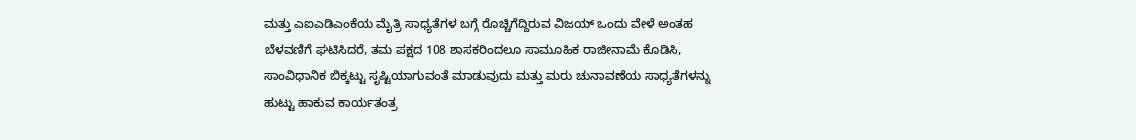ಮತ್ತು ಎಐಎಡಿಎಂಕೆಯ ಮೈತ್ರಿ ಸಾಧ್ಯತೆಗಳ ಬಗ್ಗೆ ರೊಚ್ಚಿಗೆದ್ದಿರುವ ವಿಜಯ್ ಒಂದು ವೇಳೆ ಅಂತಹ ಬೆಳವಣಿಗೆ ಘಟಿಸಿದರೆ, ತಮ ಪಕ್ಷದ 108 ಶಾಸಕರಿಂದಲೂ ಸಾಮೂಹಿಕ ರಾಜೀನಾಮೆ ಕೊಡಿಸಿ, ಸಾಂವಿಧಾನಿಕ ಬಿಕ್ಕಟ್ಟು ಸೃಷ್ಟಿಯಾಗುವಂತೆ ಮಾಡುವುದು ಮತ್ತು ಮರು ಚುನಾವಣೆಯ ಸಾಧ್ಯತೆಗಳನ್ನು ಹುಟ್ಟು ಹಾಕುವ ಕಾರ್ಯತಂತ್ರ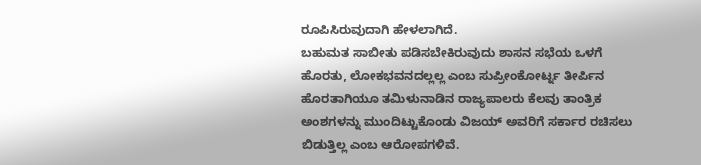ರೂಪಿಸಿರುವುದಾಗಿ ಹೇಳಲಾಗಿದೆ.
ಬಹುಮತ ಸಾಬೀತು ಪಡಿಸಬೇಕಿರುವುದು ಶಾಸನ ಸಭೆಯ ಒಳಗೆ ಹೊರತು, ಲೋಕಭವನದಲ್ಲಲ್ಲ ಎಂಬ ಸುಪ್ರೀಂಕೋರ್ಟ್ನ ತೀರ್ಪಿನ ಹೊರತಾಗಿಯೂ ತಮಿಳುನಾಡಿನ ರಾಜ್ಯಪಾಲರು ಕೆಲವು ತಾಂತ್ರಿಕ ಅಂಶಗಳನ್ನು ಮುಂದಿಟ್ಟುಕೊಂಡು ವಿಜಯ್ ಅವರಿಗೆ ಸರ್ಕಾರ ರಚಿಸಲು ಬಿಡುತ್ತಿಲ್ಲ ಎಂಬ ಆರೋಪಗಳಿವೆ.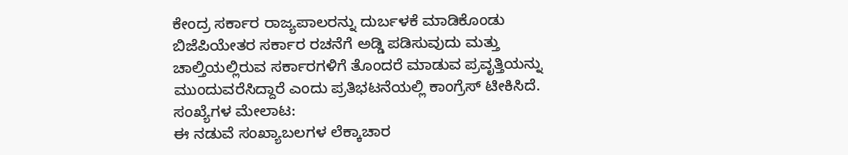ಕೇಂದ್ರ ಸರ್ಕಾರ ರಾಜ್ಯಪಾಲರನ್ನು ದುರ್ಬಳಕೆ ಮಾಡಿಕೊಂಡು ಬಿಜೆಪಿಯೇತರ ಸರ್ಕಾರ ರಚನೆಗೆ ಅಡ್ಡಿ ಪಡಿಸುವುದು ಮತ್ತು ಚಾಲ್ತಿಯಲ್ಲಿರುವ ಸರ್ಕಾರಗಳಿಗೆ ತೊಂದರೆ ಮಾಡುವ ಪ್ರವೃತ್ತಿಯನ್ನು ಮುಂದುವರೆಸಿದ್ದಾರೆ ಎಂದು ಪ್ರತಿಭಟನೆಯಲ್ಲಿ ಕಾಂಗ್ರೆಸ್ ಟೀಕಿಸಿದೆ.
ಸಂಖ್ಯೆಗಳ ಮೇಲಾಟ:
ಈ ನಡುವೆ ಸಂಖ್ಯಾಬಲಗಳ ಲೆಕ್ಕಾಚಾರ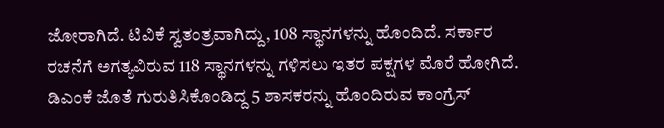ಜೋರಾಗಿದೆ. ಟಿವಿಕೆ ಸ್ವತಂತ್ರವಾಗಿದ್ದು, 108 ಸ್ಥಾನಗಳನ್ನು ಹೊಂದಿದೆ. ಸರ್ಕಾರ ರಚನೆಗೆ ಅಗತ್ಯವಿರುವ 118 ಸ್ಥಾನಗಳನ್ನು ಗಳಿಸಲು ಇತರ ಪಕ್ಷಗಳ ಮೊರೆ ಹೋಗಿದೆ. ಡಿಎಂಕೆ ಜೊತೆ ಗುರುತಿಸಿಕೊಂಡಿದ್ದ 5 ಶಾಸಕರನ್ನು ಹೊಂದಿರುವ ಕಾಂಗ್ರೆಸ್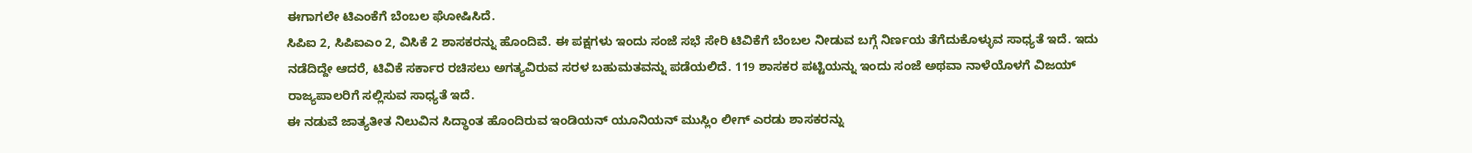ಈಗಾಗಲೇ ಟಿಎಂಕೆಗೆ ಬೆಂಬಲ ಘೋಷಿಸಿದೆ.
ಸಿಪಿಐ 2, ಸಿಪಿಐಎಂ 2, ವಿಸಿಕೆ 2 ಶಾಸಕರನ್ನು ಹೊಂದಿವೆ. ಈ ಪಕ್ಷಗಳು ಇಂದು ಸಂಜೆ ಸಭೆ ಸೇರಿ ಟಿವಿಕೆಗೆ ಬೆಂಬಲ ನೀಡುವ ಬಗ್ಗೆ ನಿರ್ಣಯ ತೆಗೆದುಕೊಳ್ಳುವ ಸಾಧ್ಯತೆ ಇದೆ. ಇದು ನಡೆದಿದ್ದೇ ಆದರೆ, ಟಿವಿಕೆ ಸರ್ಕಾರ ರಚಿಸಲು ಅಗತ್ಯವಿರುವ ಸರಳ ಬಹುಮತವನ್ನು ಪಡೆಯಲಿದೆ. 119 ಶಾಸಕರ ಪಟ್ಟಿಯನ್ನು ಇಂದು ಸಂಜೆ ಅಥವಾ ನಾಳೆಯೊಳಗೆ ವಿಜಯ್ ರಾಜ್ಯಪಾಲರಿಗೆ ಸಲ್ಲಿಸುವ ಸಾಧ್ಯತೆ ಇದೆ.
ಈ ನಡುವೆ ಜಾತ್ಯತೀತ ನಿಲುವಿನ ಸಿದ್ಧಾಂತ ಹೊಂದಿರುವ ಇಂಡಿಯನ್ ಯೂನಿಯನ್ ಮುಸ್ಲಿಂ ಲೀಗ್ ಎರಡು ಶಾಸಕರನ್ನು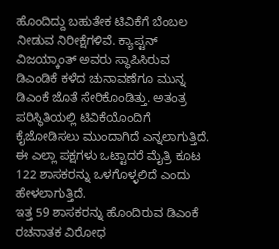ಹೊಂದಿದ್ದು ಬಹುತೇಕ ಟಿವಿಕೆಗೆ ಬೆಂಬಲ ನೀಡುವ ನಿರೀಕ್ಷೆಗಳಿವೆ. ಕ್ಯಾಪ್ಟನ್ ವಿಜಯ್ಕಾಂತ್ ಅವರು ಸ್ಥಾಪಿಸಿರುವ ಡಿಎಂಡಿಕೆ ಕಳೆದ ಚುನಾವಣೆಗೂ ಮುನ್ನ ಡಿಎಂಕೆ ಜೊತೆ ಸೇರಿಕೊಂಡಿತ್ತು. ಅತಂತ್ರ ಪರಿಸ್ಥಿತಿಯಲ್ಲಿ ಟಿವಿಕೆಯೊಂದಿಗೆ ಕೈಜೋಡಿಸಲು ಮುಂದಾಗಿದೆ ಎನ್ನಲಾಗುತ್ತಿದೆ. ಈ ಎಲ್ಲಾ ಪಕ್ಷಗಳು ಒಟ್ಟಾದರೆ ಮೈತ್ರಿ ಕೂಟ 122 ಶಾಸಕರನ್ನು ಒಳಗೊಳ್ಳಲಿದೆ ಎಂದು ಹೇಳಲಾಗುತ್ತಿದೆ.
ಇತ್ತ 59 ಶಾಸಕರನ್ನು ಹೊಂದಿರುವ ಡಿಎಂಕೆ ರಚನಾತಕ ವಿರೋಧ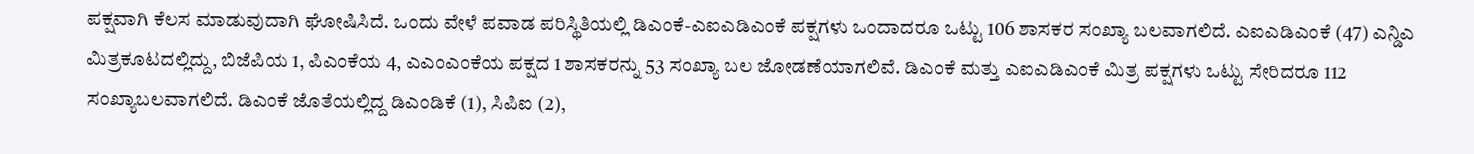ಪಕ್ಷವಾಗಿ ಕೆಲಸ ಮಾಡುವುದಾಗಿ ಘೋಷಿಸಿದೆ. ಒಂದು ವೇಳೆ ಪವಾಡ ಪರಿಸ್ಥಿತಿಯಲ್ಲಿ ಡಿಎಂಕೆ-ಎಐಎಡಿಎಂಕೆ ಪಕ್ಷಗಳು ಒಂದಾದರೂ ಒಟ್ಟು 106 ಶಾಸಕರ ಸಂಖ್ಯಾ ಬಲವಾಗಲಿದೆ. ಎಐಎಡಿಎಂಕೆ (47) ಎನ್ಡಿಎ ಮಿತ್ರಕೂಟದಲ್ಲಿದ್ದು, ಬಿಜೆಪಿಯ 1, ಪಿಎಂಕೆಯ 4, ಎಎಂಎಂಕೆಯ ಪಕ್ಷದ 1 ಶಾಸಕರನ್ನು 53 ಸಂಖ್ಯಾ ಬಲ ಜೋಡಣೆಯಾಗಲಿವೆ. ಡಿಎಂಕೆ ಮತ್ತು ಎಐಎಡಿಎಂಕೆ ಮಿತ್ರ ಪಕ್ಷಗಳು ಒಟ್ಟು ಸೇರಿದರೂ 112 ಸಂಖ್ಯಾಬಲವಾಗಲಿದೆ. ಡಿಎಂಕೆ ಜೊತೆಯಲ್ಲಿದ್ದ ಡಿಎಂಡಿಕೆ (1), ಸಿಪಿಐ (2),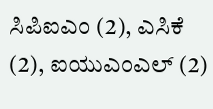ಸಿಪಿಐಎಂ (2), ಎಸಿಕೆ (2), ಐಯುಎಂಎಲ್ (2)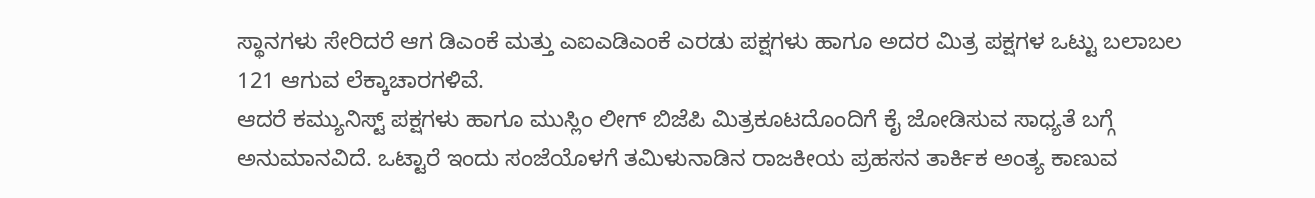ಸ್ಥಾನಗಳು ಸೇರಿದರೆ ಆಗ ಡಿಎಂಕೆ ಮತ್ತು ಎಐಎಡಿಎಂಕೆ ಎರಡು ಪಕ್ಷಗಳು ಹಾಗೂ ಅದರ ಮಿತ್ರ ಪಕ್ಷಗಳ ಒಟ್ಟು ಬಲಾಬಲ 121 ಆಗುವ ಲೆಕ್ಕಾಚಾರಗಳಿವೆ.
ಆದರೆ ಕಮ್ಯುನಿಸ್ಟ್ ಪಕ್ಷಗಳು ಹಾಗೂ ಮುಸ್ಲಿಂ ಲೀಗ್ ಬಿಜೆಪಿ ಮಿತ್ರಕೂಟದೊಂದಿಗೆ ಕೈ ಜೋಡಿಸುವ ಸಾಧ್ಯತೆ ಬಗ್ಗೆ ಅನುಮಾನವಿದೆ. ಒಟ್ಟಾರೆ ಇಂದು ಸಂಜೆಯೊಳಗೆ ತಮಿಳುನಾಡಿನ ರಾಜಕೀಯ ಪ್ರಹಸನ ತಾರ್ಕಿಕ ಅಂತ್ಯ ಕಾಣುವ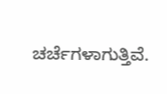ಚರ್ಚೆಗಳಾಗುತ್ತಿವೆ.